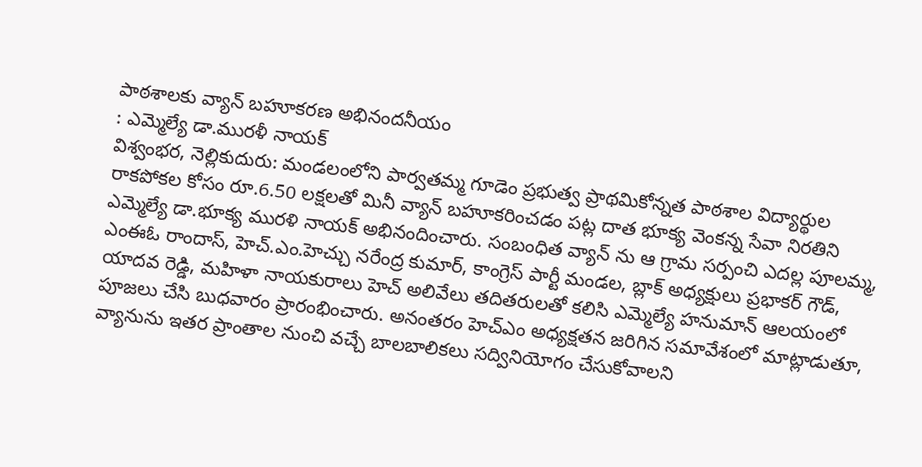పాఠశాలకు వ్యాన్ బహూకరణ అభినందనీయం
: ఎమ్మెల్యే డా.మురళీ నాయక్
విశ్వంభర, నెల్లికుదురు: మండలంలోని పార్వతమ్మ గూడెం ప్రభుత్వ ప్రాథమికోన్నత పాఠశాల విద్యార్థుల రాకపోకల కోసం రూ.6.50 లక్షలతో మినీ వ్యాన్ బహూకరించడం పట్ల దాత భూక్య వెంకన్న సేవా నిరతిని ఎమ్మెల్యే డా.భూక్య మురళి నాయక్ అభినందించారు. సంబంధిత వ్యాన్ ను ఆ గ్రామ సర్పంచి ఎదల్ల పూలమ్మ, ఎంఈఓ రాందాస్, హెచ్.ఎం.హెచ్చు నరేంద్ర కుమార్, కాంగ్రెస్ పార్టీ మండల, బ్లాక్ అధ్యక్షులు ప్రభాకర్ గౌడ్, యాదవ రెడ్డి, మహిళా నాయకురాలు హెచ్ అలివేలు తదితరులతో కలిసి ఎమ్మెల్యే హనుమాన్ ఆలయంలో పూజలు చేసి బుధవారం ప్రారంభించారు. అనంతరం హెచ్ఎం అధ్యక్షతన జరిగిన సమావేశంలో మాట్లాడుతూ, వ్యానును ఇతర ప్రాంతాల నుంచి వచ్చే బాలబాలికలు సద్వినియోగం చేసుకోవాలని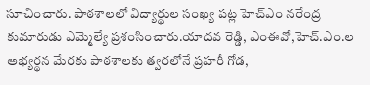సూచించారు. పాఠశాలలో విద్యార్థుల సంఖ్య పట్ల హెచ్ఎం నరేంద్ర కుమారుడు ఎమ్మెల్యే ప్రశంసించారు.యాదవ రెడ్డి, ఎంఈవో,హెచ్.ఎం.ల అభ్యర్థన మేరకు పాఠశాలకు త్వరలోనే ప్రహరీ గోడ,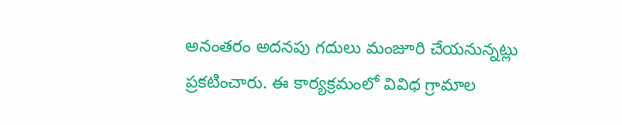అనంతరం అదనపు గదులు మంజూరి చేయనున్నట్లు ప్రకటించారు. ఈ కార్యక్రమంలో వివిధ గ్రామాల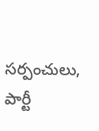సర్పంచులు, పార్టీ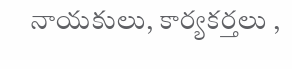నాయకులు, కార్యకర్తలు ,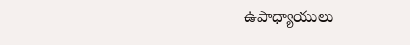ఉపాధ్యాయులు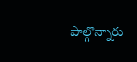పాల్గొన్నారు